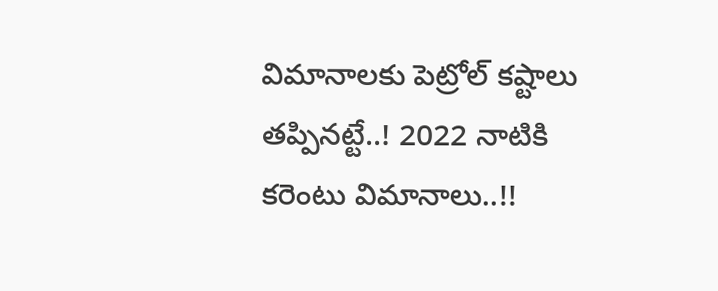విమానాలకు పెట్రోల్ కష్టాలు తప్పినట్టే..! 2022 నాటికి కరెంటు విమానాలు..!!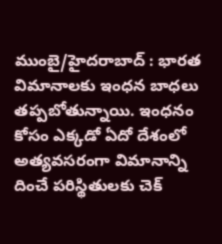ముంబై/హైదరాబాద్ : భారత విమానాలకు ఇంధన బాధలు తప్పబోతున్నాయి. ఇంధనం కోసం ఎక్కడో ఏదో దేశంలో అత్యవసరంగా విమానాన్ని దించే పరిస్థితులకు చెక్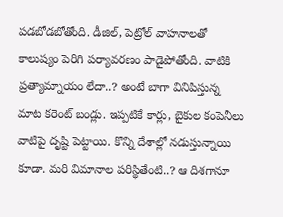పడబోడబోతోంది. డీజిల్, పెట్రోల్ వాహనాలతో కాలుష్యం పెరిగి పర్యావరణం పాడైపోతోంది. వాటికి ప్రత్యామ్నాయం లేదా..? అంటే బాగా వినిపిస్తున్న మాట కరెంట్ బండ్లు. ఇప్పటికే కార్లు, బైకుల కంపెనీలు వాటిపై దృష్టి పెట్టాయి. కొన్ని దేశాల్లో నడుస్తున్నాయి కూడా. మరి విమానాల పరిస్థితేంటి..? ఆ దిశగానూ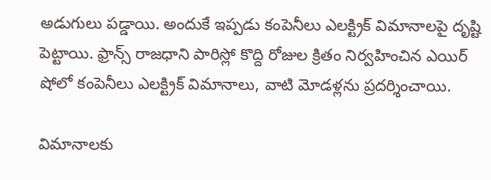అడుగులు పడ్డాయి. అందుకే ఇప్పడు కంపెనీలు ఎలక్ట్రిక్ విమానాలపై దృష్టి పెట్టాయి. ఫ్రాన్స్ రాజధాని పారిస్లో కొద్ది రోజుల క్రితం నిర్వహించిన ఎయిర్ షోలో కంపెనీలు ఎలక్ట్రిక్ విమానాలు, వాటి మోడళ్లను ప్రదర్శించాయి.

విమానాలకు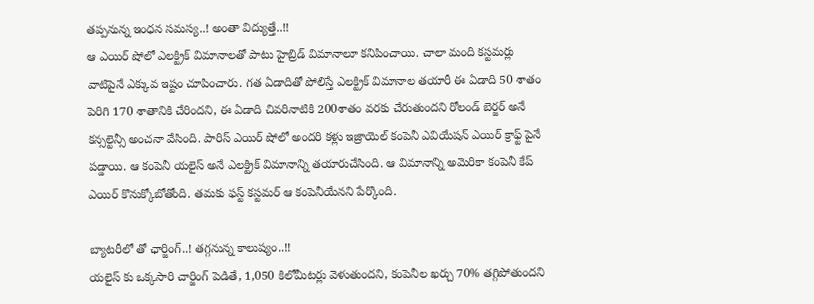తప్పనున్న ఇంధన సమస్య..! అంతా విద్యుత్తే..!!
ఆ ఎయిర్ షోలో ఎలక్ట్రిక్ విమానాలతో పాటు హైబ్రిడ్ విమానాలూ కనిపించాయి. చాలా మంది కస్టమర్లు వాటిపైనే ఎక్కువ ఇష్టం చూపించారు. గత ఏడాదితో పోలిస్తే ఎలక్ట్రిక్ విమానాల తయారీ ఈ ఏడాది 50 శాతం పెరిగి 170 శాతానికి చేరిందని, ఈ ఏడాది చివరినాటికి 200శాతం వరకు చేరుతుందని రోలండ్ బెర్జర్ అనే కన్సల్టెన్సీ అంచనా వేసింది. పారిస్ ఎయిర్ షోలో అందరి కళ్లు ఇజ్రాయెల్ కంపెనీ ఎవియేషన్ ఎయిర్ క్రాఫ్ట్ పైనే పడ్డాయి. ఆ కంపెనీ యలైస్ అనే ఎలక్ట్రిక్ విమానాన్ని తయారుచేసింది. ఆ విమానాన్ని అమెరికా కంపెనీ కేప్ ఎయిర్ కొనుక్కోబోతోంది. తమకు ఫస్ట్ కస్టమర్ ఆ కంపెనీయేనని పేర్కొంది.

బ్యాటరీలో తో ఛార్జింగ్..! తగ్గనున్న కాలుష్యం..!!
యలైస్ కు ఒక్కసారి చార్జింగ్ పెడితే, 1,050 కిలోమీటర్లు వెళుతుందని, కంపెనీల ఖర్చు 70% తగ్గిపోతుందని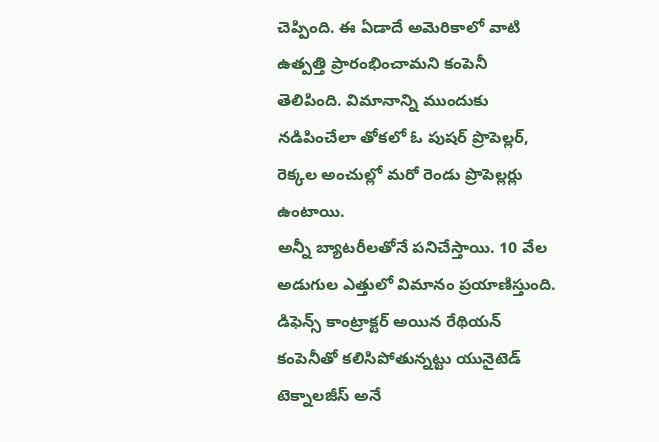చెప్పింది. ఈ ఏడాదే అమెరికాలో వాటి ఉత్పత్తి ప్రారంభించామని కంపెనీ తెలిపింది. విమానాన్ని ముందుకు నడిపించేలా తోకలో ఓ పుషర్ ప్రొపెల్లర్, రెక్కల అంచుల్లో మరో రెండు ప్రొపెల్లర్లు ఉంటాయి.
అన్నీ బ్యాటరీలతోనే పనిచేస్తాయి. 10 వేల అడుగుల ఎత్తులో విమానం ప్రయాణిస్తుంది. డిఫెన్స్ కాంట్రాక్టర్ అయిన రేథియన్ కంపెనీతో కలిసిపోతున్నట్టు యునైటెడ్ టెక్నాలజీస్ అనే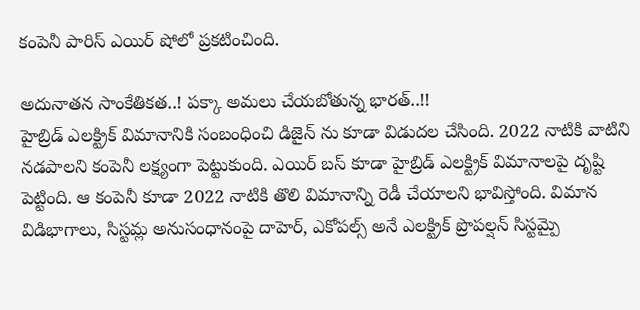కంపెనీ పారిస్ ఎయిర్ షోలో ప్రకటించింది.

అదునాతన సాంకేతికత..! పక్కా అమలు చేయబోతున్న భారత్..!!
హైబ్రిడ్ ఎలక్ట్రిక్ విమానానికి సంబంధించి డిజైన్ ను కూడా విడుదల చేసింది. 2022 నాటికి వాటిని నడపాలని కంపెనీ లక్ష్యంగా పెట్టుకుంది. ఎయిర్ బస్ కూడా హైబ్రిడ్ ఎలక్ట్రిక్ విమానాలపై దృష్టి పెట్టింది. ఆ కంపెనీ కూడా 2022 నాటికి తొలి విమానాన్ని రెడీ చేయాలని భావిస్తోంది. విమాన విడిభాగాలు, సిస్టమ్ల అనుసంధానంపై దాహెర్, ఎకోపల్స్ అనే ఎలక్ట్రిక్ ప్రొపల్షన్ సిస్టమ్పై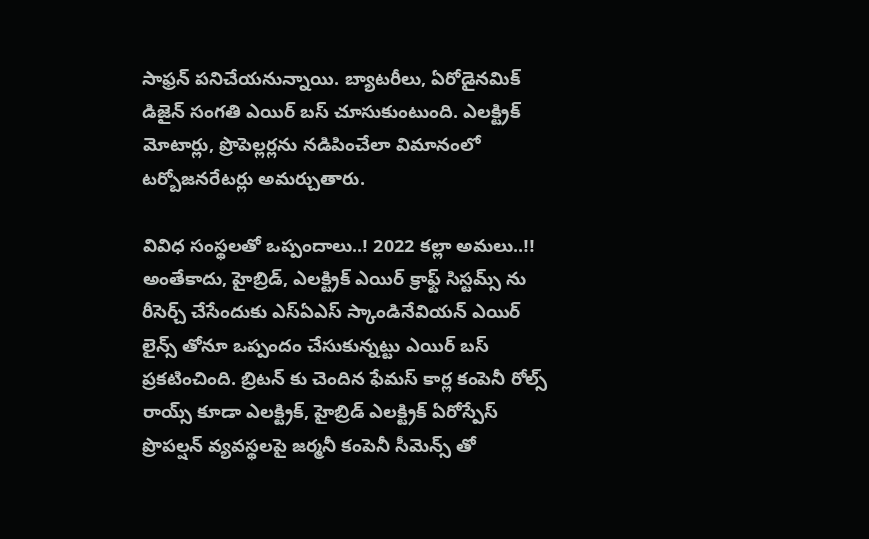సాఫ్రన్ పనిచేయనున్నాయి. బ్యాటరీలు, ఏరోడైనమిక్ డిజైన్ సంగతి ఎయిర్ బస్ చూసుకుంటుంది. ఎలక్ట్రిక్ మోటార్లు, ప్రొపెల్లర్లను నడిపించేలా విమానంలో టర్బోజనరేటర్లు అమర్చుతారు.

వివిధ సంస్థలతో ఒప్పందాలు..! 2022 కల్లా అమలు..!!
అంతేకాదు, హైబ్రిడ్, ఎలక్ట్రిక్ ఎయిర్ క్రాఫ్ట్ సిస్టమ్స్ ను రీసెర్చ్ చేసేందుకు ఎస్ఏఎస్ స్కాండినేవియన్ ఎయిర్ లైన్స్ తోనూ ఒప్పందం చేసుకున్నట్టు ఎయిర్ బస్ ప్రకటించింది. బ్రిటన్ కు చెందిన ఫేమస్ కార్ల కంపెనీ రోల్స్ రాయ్స్ కూడా ఎలక్ట్రిక్, హైబ్రిడ్ ఎలక్ట్రిక్ ఏరోస్పేస్ ప్రొపల్షన్ వ్యవస్థలపై జర్మనీ కంపెనీ సీమెన్స్ తో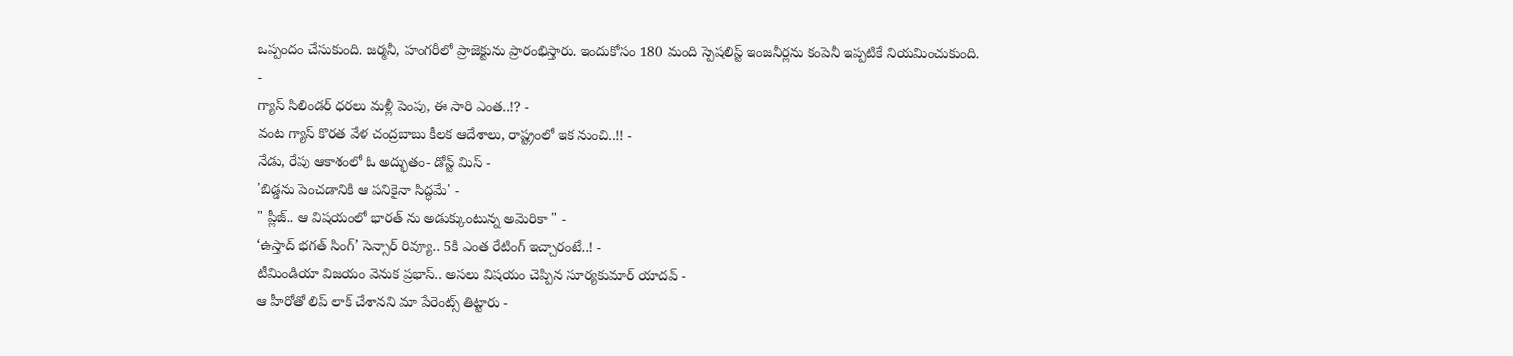ఒప్పందం చేసుకుంది. జర్మనీ, హంగరీలో ప్రాజెక్టును ప్రారంభిస్తారు. ఇందుకోసం 180 మంది స్పెషలిస్ట్ ఇంజనీర్లను కంపెనీ ఇప్పటికే నియమించుకుంది.
-
గ్యాస్ సిలిండర్ ధరలు మళ్లీ పెంపు, ఈ సారి ఎంత..!? -
వంట గ్యాస్ కొరత వేళ చంద్రబాబు కీలక ఆదేశాలు, రాష్ట్రంలో ఇక నుంచి..!! -
నేడు, రేపు ఆకాశంలో ఓ అద్భుతం- డోన్ట్ మిస్ -
'బిడ్డను పెంచడానికి ఆ పనికైనా సిద్ధమే' -
" ప్లీజ్.. ఆ విషయంలో భారత్ ను అడుక్కుంటున్న అమెరికా " -
‘ఉస్తాద్ భగత్ సింగ్’ సెన్సార్ రివ్యూ.. 5కి ఎంత రేటింగ్ ఇచ్చారంటే..! -
టీమిండియా విజయం వెనుక ప్రభాస్.. అసలు విషయం చెప్పిన సూర్యకుమార్ యాదవ్ -
ఆ హీరోతో లిప్ లాక్ చేశానని మా పేరెంట్స్ తిట్టారు -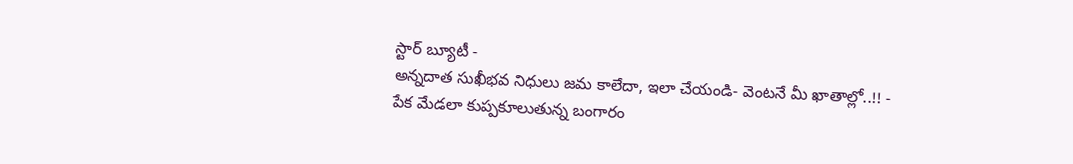స్టార్ బ్యూటీ -
అన్నదాత సుఖీభవ నిధులు జమ కాలేదా, ఇలా చేయండి- వెంటనే మీ ఖాతాల్లో..!! -
పేక మేడలా కుప్పకూలుతున్న బంగారం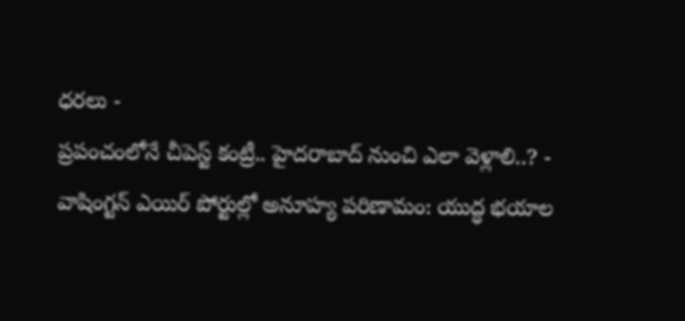ధరలు -
ప్రపంచంలోనే చీపెస్ట్ కంట్రీ.. హైదరాబాద్ నుంచి ఎలా వెళ్లాలి..? -
వాషింగ్టన్ ఎయిర్ పోర్టుల్లో అనూహ్య పరిణామం: యుద్ధ భయాల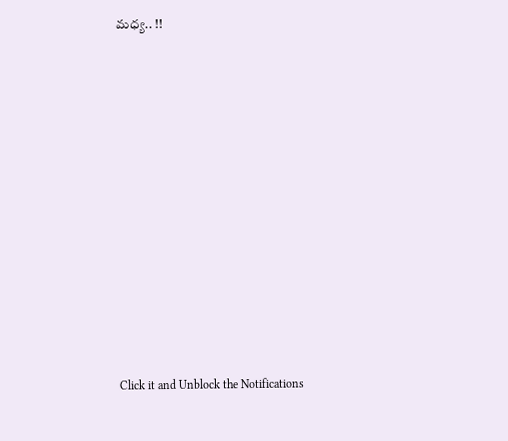మధ్య.. !!












Click it and Unblock the Notifications